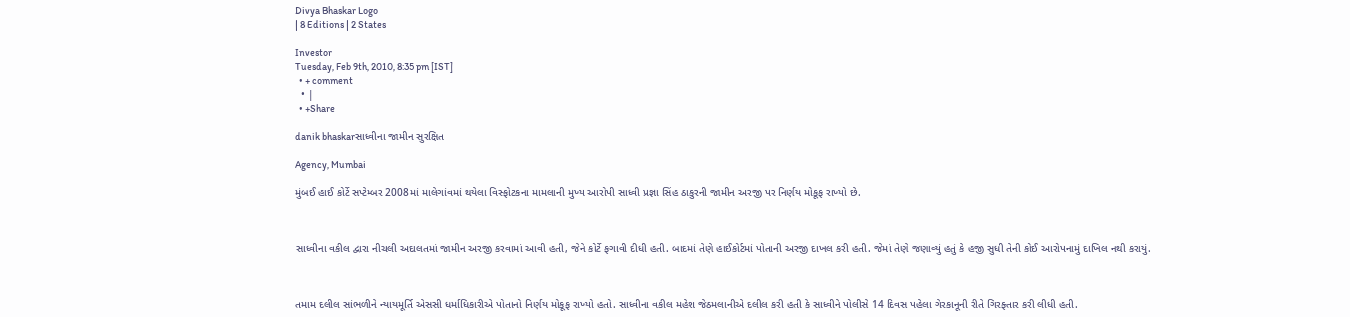Divya Bhaskar Logo
| 8 Editions | 2 States

Investor
Tuesday, Feb 9th, 2010, 8:35 pm [IST]
  • + comment
  • |
  • +Share

danik bhaskarસાધ્વીના જામીન સુરક્ષિત

Agency, Mumbai

મુંબઈ હાઈ કોર્ટે સપ્ટેમ્બર 2008માં માલેગાંવમાં થયેલા વિસ્ફોટકના મામલાની મુખ્ય આરોપી સાધ્વી પ્રજ્ઞા સિંહ ઠાકુરની જામીન અરજી પર નિર્ણય મોકૂફ રાખ્યો છે.



સાધ્વીના વકીલ દ્વારા નીચલી અદાલતમાં જામીન અરજી કરવામાં આવી હતી, જેને કોર્ટે ફગાવી દીધી હતી. બાદમાં તેણે હાઈકોર્ટમાં પોતાની અરજી દાખલ કરી હતી. જેમાં તેણે જણાવ્યું હતું કે હજી સુધી તેની કોઈ આરોપનામું દાખિલ નથી કરાયું.



તમામ દલીલ સાંભળીને ન્યાયમૂર્તિ એસસી ધર્માધિકારીએ પોતાનો નિર્ણય મોકૂફ રાખ્યો હતો. સાધ્વીના વકીલ મહેશ જેઠમલાનીએ દલીલ કરી હતી કે સાધ્વીને પોલીસે 14 દિવસ પહેલા ગેરકાનૂની રીતે ગિરફ્તાર કરી લીધી હતી.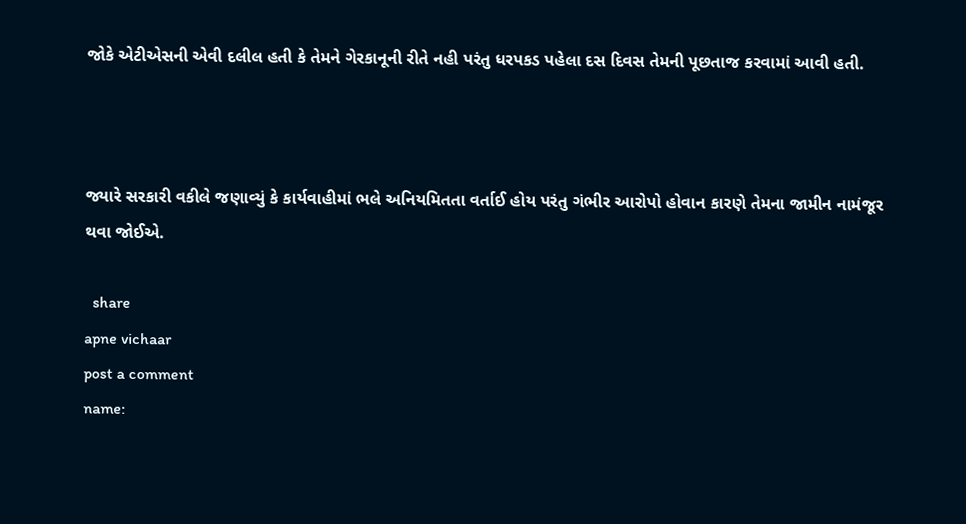જોકે એટીએસની એવી દલીલ હતી કે તેમને ગેરકાનૂની રીતે નહી પરંતુ ધરપકડ પહેલા દસ દિવસ તેમની પૂછતાજ કરવામાં આવી હતી.



જ્યારે સરકારી વકીલે જણાવ્યું કે કાર્યવાહીમાં ભલે અનિયમિતતા વર્તાઈ હોય પરંતુ ગંભીર આરોપો હોવાન કારણે તેમના જામીન નામંજૂર થવા જોઈએ.

  share
apne vichaar
post a comment
name: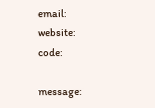email:
website:
code:

message: